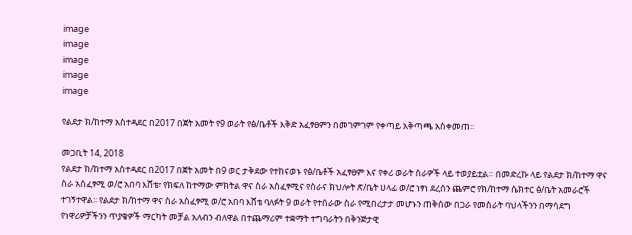image
image
image
image
image

የልደታ ክ/ከተማ አስተዳደር በ2017 በጀት አመት የ9 ወራት የፅ/ቤቶች እቅድ አፈፃፀምን በመገምገም የቀጣይ አቅጣጫ አስቀመጠ።

መጋቢት 14, 2018
የልደታ ክ/ከተማ አስተዳደር በ2017 በጀት አመት በ9 ወር ታቅደው የተከናወኑ የፅ/ቤቶች አፈፃፀም እና የቀሪ ወራት ስራዎች ላይ ተወያይቷል። በመድረኩ ላይ የልደታ ክ/ከተማ ዋና ስራ አስፈፃሚ ወ/ሮ አበባ እሸቴ፣ የክፍለ ከተማው ምክትል ዋና ስራ አስፈፃሚና የስራና ክህሎት ጽ/ቤት ሀላፊ ወ/ሮ ነፃነ ደረሰን ጨምሮ የክ/ከተማ ሴክተር ፅ/ቤት አመራሮች ተገኝተዋል፡፡ የልደታ ክ/ከተማ ዋና ስራ አስፈፃሚ ወ/ሮ አበባ እሸቴ ባለፉት 9 ወራት የተሰራው ስራ የሚበረታታ መሆኑን ጠቅሰው በጋራ የመስራት ባህላችንን በማሳደግ የነዋሪዎቻችንን ጥያቄዎች ማርካት መቻል አለብን ብለዋል በተጨማሪም ተቋማት ተግባራትን በቅንጅታዊ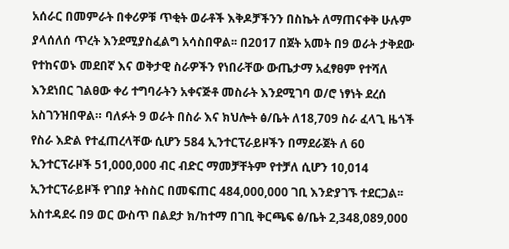አሰራር በመምራት በቀሪዎቹ ጥቂት ወራቶች እቅዶቻችንን በስኬት ለማጠናቀቅ ሁሉም ያላሰለሰ ጥረት እንደሚያስፈልግ አሳስበዋል፡፡ በ2017 በጀት አመት በ9 ወራት ታቅደው የተከናወኑ መደበኛ እና ወቅታዊ ስራዎችን የነበራቸው ውጤታማ አፈፃፀም የተሻለ እንደነበር ገልፀው ቀሪ ተግባራትን አቀናጅቶ መስራት እንደሚገባ ወ/ሮ ነፃነት ደረሰ አስገንዝበዋል። ባለፉት 9 ወራት በስራ እና ክህሎት ፅ/ቤት ለ18,709 ስራ ፈላጊ ዜጎች የስራ እድል የተፈጠረላቸው ሲሆን 584 ኢንተርፕራይዞችን በማደራጀት ለ 60 ኢንተርፕራዞች 51,000,000 ብር ብድር ማመቻቸትም የተቻለ ሲሆን 10,014 ኢንተርፕራይዞች የገበያ ትስስር በመፍጠር 484,000,000 ገቢ እንድያገኙ ተደርጋል፡፡ አስተዳደሩ በ9 ወር ውስጥ በልደታ ክ/ከተማ በገቢ ቅርጫፍ ፅ/ቤት 2,348,089,000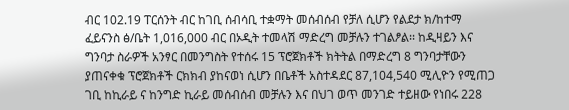ብር 102.19 ፐርሰንት ብር ከገቢ ሰብሳቢ ተቋማት መሰብሰብ የቻለ ሲሆን የልደታ ክ/ከተማ ፈይናንስ ፅ/ቤት 1,016,000 ብር በኦዲት ተመላሽ ማድረግ መቻሉን ተገልፆል፡፡ ከዲዛይን እና ግንባታ ስራዎች አንፃር በመንግስት የተሰሩ 15 ፕሮጀክቶች ክትትል በማድረግ 8 ግንባታቸውን ያጠናቀቁ ፕሮጀክቶች ርክክብ ያከናወነ ሲሆን በቤቶች አስተዳደር 87,104,540 ሚሊዮን የሚጠጋ ገቢ ከኪራይ ና ከንግድ ኪራይ መሰብሰብ መቻሉን እና በህገ ወጥ መንገድ ተይዘው የነበሩ 228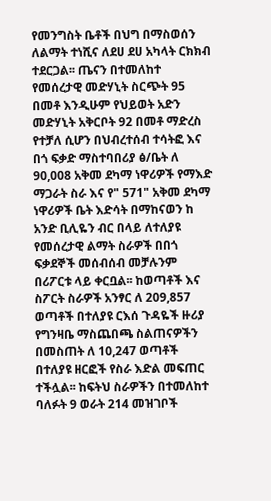የመንግስት ቤቶች በህግ በማስወሰን ለልማት ተነሺና ለደሀ ደሀ አካላት ርክክብ ተደርጋል፡፡ ጤናን በተመለከተ የመሰረታዊ መድሃኒት ስርጭት 95 በመቶ እንዲሁም የህይወት አድን መድሃኒት አቅርቦት 92 በመቶ ማድረስ የተቻለ ሲሆን በህብረተሰብ ተሳትፎ እና በጎ ፍቃድ ማስተባበሪያ ፅ/ቤት ለ 90,008 አቅመ ደካማ ነዋሪዎች የማእድ ማጋራት ስራ እና የ" 571" አቅመ ደካማ ነዋሪዎች ቤት እድሳት በማከናወን ከ አንድ ቢሊዬን ብር በላይ ለተለያዩ የመሰረታዊ ልማት ስራዎች በበጎ ፍቃደኞች መሰብሰብ መቻሉንም በሪፖርቱ ላይ ቀርቧል፡፡ ከወጣቶች እና ስፖርት ስራዎች አንፃር ለ 209,857 ወጣቶች በተለያዩ ርእሰ ጉዳዬች ዙሪያ የግንዛቤ ማስጨበጫ ስልጠናዎችን በመስጠት ለ 10,247 ወጣቶች በተለያዩ ዘርፎች የስራ እድል መፍጠር ተችሏል፡፡ ከፍትህ ስራዎችን በተመለከተ ባለፉት 9 ወራት 214 መዝገቦች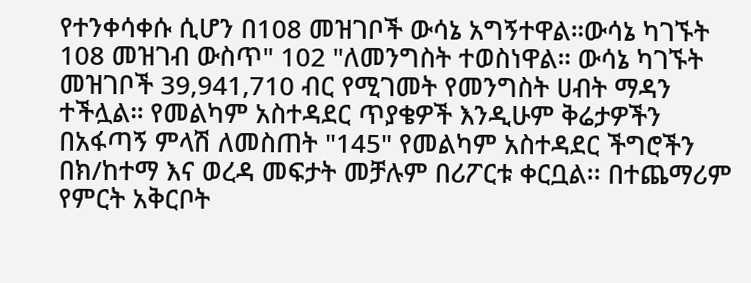የተንቀሳቀሱ ሲሆን በ108 መዝገቦች ውሳኔ አግኝተዋል።ውሳኔ ካገኙት 108 መዝገብ ውስጥ" 102 "ለመንግስት ተወስነዋል። ውሳኔ ካገኙት መዝገቦች 39,941,710 ብር የሚገመት የመንግስት ሀብት ማዳን ተችሏል። የመልካም አስተዳደር ጥያቄዎች እንዲሁም ቅሬታዎችን በአፋጣኝ ምላሽ ለመስጠት "145" የመልካም አስተዳደር ችግሮችን በክ/ከተማ እና ወረዳ መፍታት መቻሉም በሪፖርቱ ቀርቧል፡፡ በተጨማሪም የምርት አቅርቦት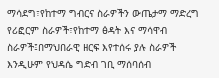ማሳደግ፣የከተማ ግብርና ስራዎችን ውጤታማ ማድረግ የሪፎርም ስራዎች፣የከተማ ፅዳት እና ማሳዋብ ስራዎች፤በማህበራዊ ዘርፍ እየተሰሩ ያሉ ስራዎች እንዲሁም የህዳሴ ግድብ ገቢ ማሰባሰብ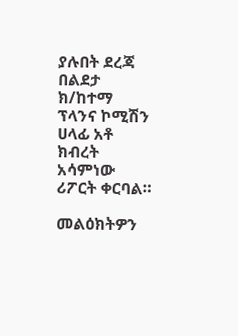ያሉበት ደረጃ በልደታ ክ/ከተማ ፕላንና ኮሚሽን ሀላፊ አቶ ክብረት አሳምነው ሪፖርት ቀርባል።

መልዕክትዎን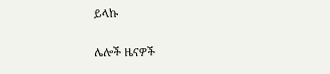ይላኩ

ሌሎች ዜናዎች